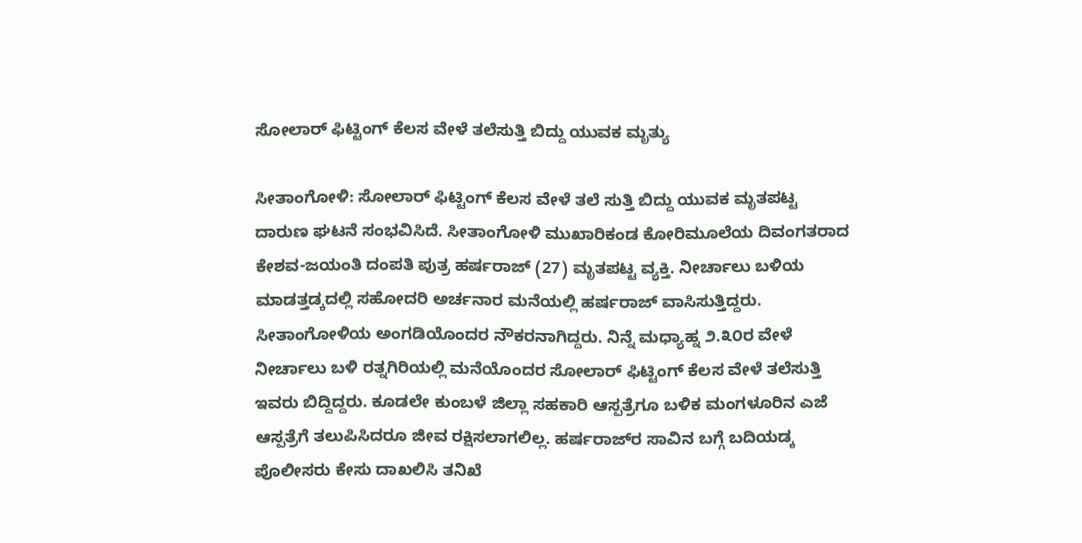ಸೋಲಾರ್ ಫಿಟ್ಟಿಂಗ್ ಕೆಲಸ ವೇಳೆ ತಲೆಸುತ್ತಿ ಬಿದ್ದು ಯುವಕ ಮೃತ್ಯು

ಸೀತಾಂಗೋಳಿ: ಸೋಲಾರ್ ಫಿಟ್ಟಿಂಗ್ ಕೆಲಸ ವೇಳೆ ತಲೆ ಸುತ್ತಿ ಬಿದ್ದು ಯುವಕ ಮೃತಪಟ್ಟ ದಾರುಣ ಘಟನೆ ಸಂಭವಿಸಿದೆ. ಸೀತಾಂಗೋಳಿ ಮುಖಾರಿಕಂಡ ಕೋರಿಮೂಲೆಯ ದಿವಂಗತರಾದ ಕೇಶವ-ಜಯಂತಿ ದಂಪತಿ ಪುತ್ರ ಹರ್ಷರಾಜ್ (27) ಮೃತಪಟ್ಟ ವ್ಯಕ್ತಿ. ನೀರ್ಚಾಲು ಬಳಿಯ ಮಾಡತ್ತಡ್ಕದಲ್ಲಿ ಸಹೋದರಿ ಅರ್ಚನಾರ ಮನೆಯಲ್ಲಿ ಹರ್ಷರಾಜ್ ವಾಸಿಸುತ್ತಿದ್ದರು.  ಸೀತಾಂಗೋಳಿಯ ಅಂಗಡಿಯೊಂದರ ನೌಕರನಾಗಿದ್ದರು. ನಿನ್ನೆ ಮಧ್ಯಾಹ್ನ ೨.೩೦ರ ವೇಳೆ ನೀರ್ಚಾಲು ಬಳಿ ರತ್ನಗಿರಿಯಲ್ಲಿ ಮನೆಯೊಂದರ ಸೋಲಾರ್ ಫಿಟ್ಟಿಂಗ್ ಕೆಲಸ ವೇಳೆ ತಲೆಸುತ್ತಿ ಇವರು ಬಿದ್ದಿದ್ದರು. ಕೂಡಲೇ ಕುಂಬಳೆ ಜಿಲ್ಲಾ ಸಹಕಾರಿ ಆಸ್ಪತ್ರೆಗೂ ಬಳಿಕ ಮಂಗಳೂರಿನ ಎಜೆ ಆಸ್ಪತ್ರೆಗೆ ತಲುಪಿಸಿದರೂ ಜೀವ ರಕ್ಷಿಸಲಾಗಲಿಲ್ಲ. ಹರ್ಷರಾಜ್‌ರ ಸಾವಿನ ಬಗ್ಗೆ ಬದಿಯಡ್ಕ ಪೊಲೀಸರು ಕೇಸು ದಾಖಲಿಸಿ ತನಿಖೆ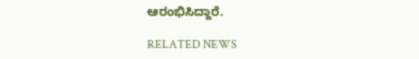ಆರಂಭಿಸಿದ್ದಾರೆ.

RELATED NEWS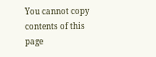You cannot copy contents of this page